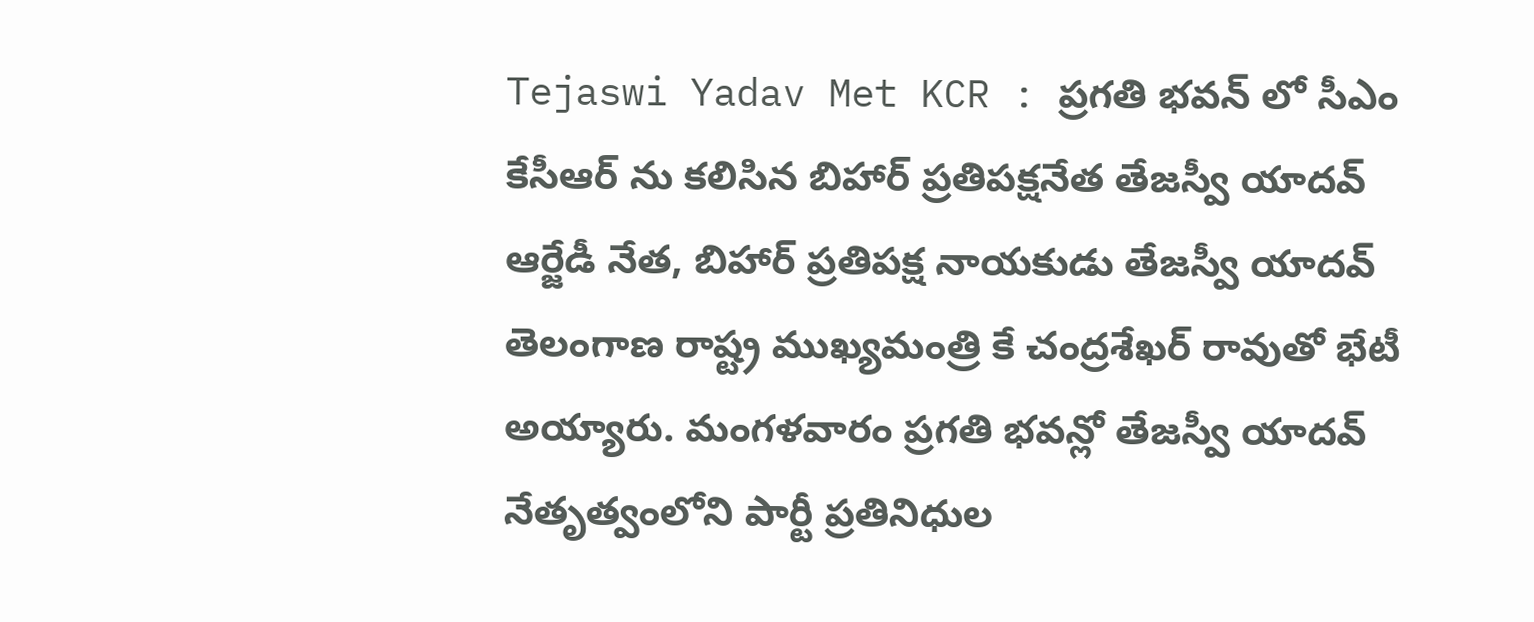Tejaswi Yadav Met KCR : ప్రగతి భవన్ లో సీఎం కేసీఆర్ ను కలిసిన బిహార్ ప్రతిపక్షనేత తేజస్వీ యాదవ్
ఆర్జేడీ నేత, బిహార్ ప్రతిపక్ష నాయకుడు తేజస్వీ యాదవ్ తెలంగాణ రాష్ట్ర ముఖ్యమంత్రి కే చంద్రశేఖర్ రావుతో భేటీ అయ్యారు. మంగళవారం ప్రగతి భవన్లో తేజస్వీ యాదవ్ నేతృత్వంలోని పార్టీ ప్రతినిధుల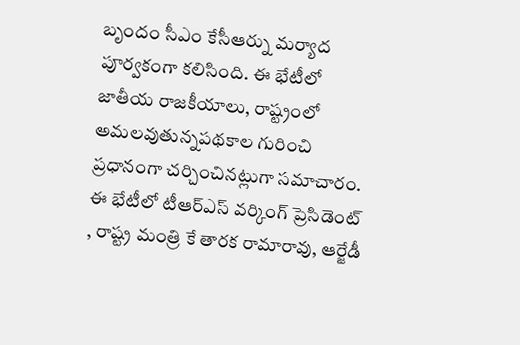బృందం సీఎం కేసీఆర్ను మర్యాద పూర్వకంగా కలిసింది. ఈ భేటీలో జాతీయ రాజకీయాలు, రాష్ట్రంలో అమలవుతున్నపథకాల గురించి ప్రధానంగా చర్చించినట్లుగా సమాచారం. ఈ భేటీలో టీఆర్ఎస్ వర్కింగ్ ప్రెసిడెంట్ , రాష్ట్ర మంత్రి కే తారక రామారావు, ఆర్జేడీ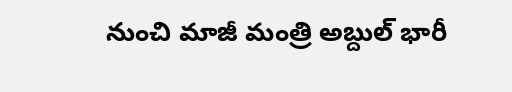నుంచి మాజీ మంత్రి అబ్దుల్ భారీ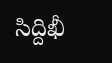సిద్దిఖీ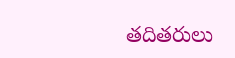తదితరులు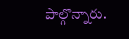పాల్గొన్నారు.